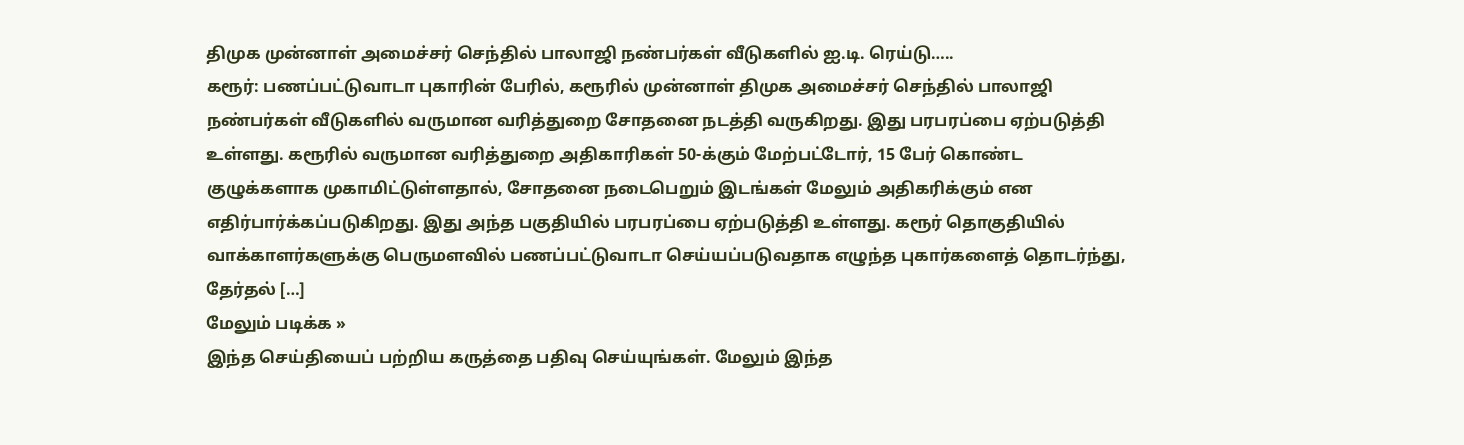திமுக முன்னாள் அமைச்சர் செந்தில் பாலாஜி நண்பர்கள் வீடுகளில் ஐ.டி. ரெய்டு…..
கரூர்: பணப்பட்டுவாடா புகாரின் பேரில், கரூரில் முன்னாள் திமுக அமைச்சர் செந்தில் பாலாஜி நண்பர்கள் வீடுகளில் வருமான வரித்துறை சோதனை நடத்தி வருகிறது. இது பரபரப்பை ஏற்படுத்தி உள்ளது. கரூரில் வருமான வரித்துறை அதிகாரிகள் 50-க்கும் மேற்பட்டோர், 15 பேர் கொண்ட குழுக்களாக முகாமிட்டுள்ளதால், சோதனை நடைபெறும் இடங்கள் மேலும் அதிகரிக்கும் என எதிர்பார்க்கப்படுகிறது. இது அந்த பகுதியில் பரபரப்பை ஏற்படுத்தி உள்ளது. கரூர் தொகுதியில் வாக்காளர்களுக்கு பெருமளவில் பணப்பட்டுவாடா செய்யப்படுவதாக எழுந்த புகார்களைத் தொடர்ந்து, தேர்தல் […]
மேலும் படிக்க »
இந்த செய்தியைப் பற்றிய கருத்தை பதிவு செய்யுங்கள். மேலும் இந்த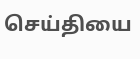செய்தியை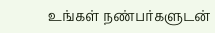உங்கள் நண்பர்களுடன்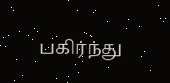பகிர்ந்து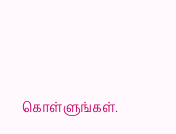கொள்ளுங்கள்.